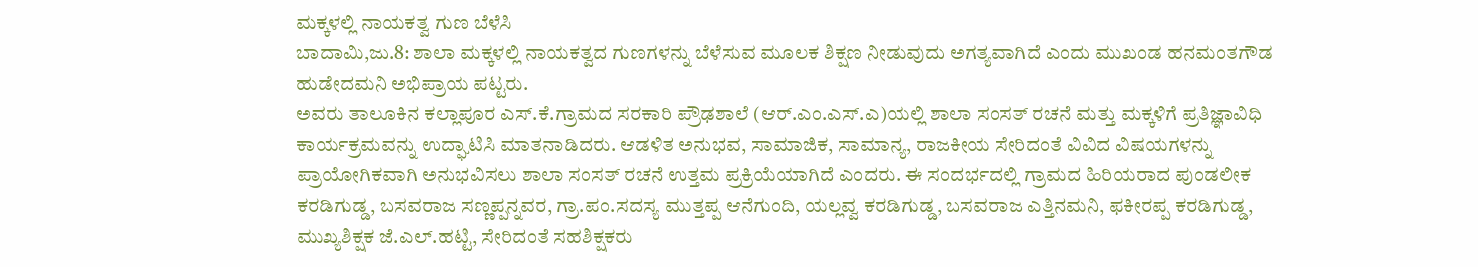ಮಕ್ಕಳಲ್ಲಿ ನಾಯಕತ್ವ ಗುಣ ಬೆಳೆಸಿ
ಬಾದಾಮಿ,ಜು.8: ಶಾಲಾ ಮಕ್ಕಳಲ್ಲಿ ನಾಯಕತ್ವದ ಗುಣಗಳನ್ನು ಬೆಳೆಸುವ ಮೂಲಕ ಶಿಕ್ಷಣ ನೀಡುವುದು ಅಗತ್ಯವಾಗಿದೆ ಎಂದು ಮುಖಂಡ ಹನಮಂತಗೌಡ ಹುಡೇದಮನಿ ಅಭಿಪ್ರಾಯ ಪಟ್ಟರು.
ಅವರು ತಾಲೂಕಿನ ಕಲ್ಲಾಪೂರ ಎಸ್.ಕೆ.ಗ್ರಾಮದ ಸರಕಾರಿ ಪ್ರೌಢಶಾಲೆ (ಆರ್.ಎಂ.ಎಸ್.ಎ)ಯಲ್ಲಿ ಶಾಲಾ ಸಂಸತ್ ರಚನೆ ಮತ್ತು ಮಕ್ಕಳಿಗೆ ಪ್ರತಿಜ್ಞಾವಿಧಿ ಕಾರ್ಯಕ್ರಮವನ್ನು ಉದ್ಘಾಟಿಸಿ ಮಾತನಾಡಿದರು. ಆಡಳಿತ ಅನುಭವ, ಸಾಮಾಜಿಕ, ಸಾಮಾನ್ಯ, ರಾಜಕೀಯ ಸೇರಿದಂತೆ ವಿವಿದ ವಿಷಯಗಳನ್ನು ಪ್ರಾಯೋಗಿಕವಾಗಿ ಅನುಭವಿಸಲು ಶಾಲಾ ಸಂಸತ್ ರಚನೆ ಉತ್ತಮ ಪ್ರಕ್ರಿಯೆಯಾಗಿದೆ ಎಂದರು. ಈ ಸಂದರ್ಭದಲ್ಲಿ ಗ್ರಾಮದ ಹಿರಿಯರಾದ ಪುಂಡಲೀಕ ಕರಡಿಗುಡ್ಡ, ಬಸವರಾಜ ಸಣ್ಣಪ್ಪನ್ನವರ, ಗ್ರಾ.ಪಂ.ಸದಸ್ಯ ಮುತ್ತಪ್ಪ ಆನೆಗುಂದಿ, ಯಲ್ಲವ್ವ ಕರಡಿಗುಡ್ಡ, ಬಸವರಾಜ ಎತ್ತಿನಮನಿ, ಫಕೀರಪ್ಪ ಕರಡಿಗುಡ್ಡ, ಮುಖ್ಯಶಿಕ್ಷಕ ಜೆ.ಎಲ್.ಹಟ್ಟಿ, ಸೇರಿದಂತೆ ಸಹಶಿಕ್ಷಕರು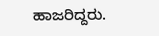ಹಾಜರಿದ್ದರು.